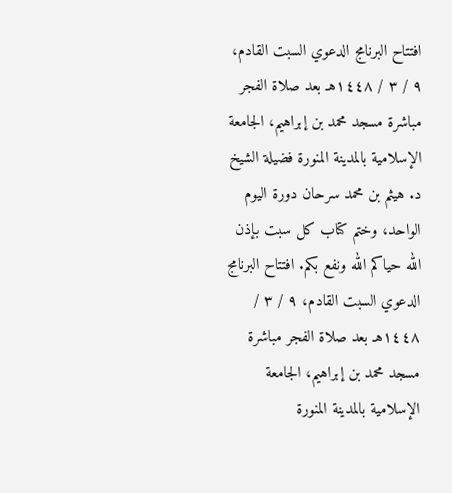افتتاح البرنامج الدعوي السبت القادم، ٩ / ٣ / ١٤٤٨هـ بعد صلاة الفجر مباشرة مسجد محمد بن إبراهيم، الجامعة الإسلامية بالمدينة المنورة فضيلة الشيخ د. هيثم بن محمد سرحان دورة اليوم الواحد، وختم كتاب كل سبت بإذن الله حياكم الله ونفع بكم. افتتاح البرنامج الدعوي السبت القادم، ٩ / ٣ / ١٤٤٨هـ بعد صلاة الفجر مباشرة مسجد محمد بن إبراهيم، الجامعة الإسلامية بالمدينة المنورة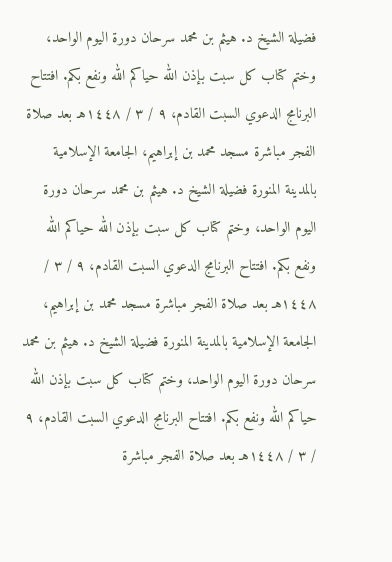فضيلة الشيخ د. هيثم بن محمد سرحان دورة اليوم الواحد، وختم كتاب كل سبت بإذن الله حياكم الله ونفع بكم. افتتاح البرنامج الدعوي السبت القادم، ٩ / ٣ / ١٤٤٨هـ بعد صلاة الفجر مباشرة مسجد محمد بن إبراهيم، الجامعة الإسلامية بالمدينة المنورة فضيلة الشيخ د. هيثم بن محمد سرحان دورة اليوم الواحد، وختم كتاب كل سبت بإذن الله حياكم الله ونفع بكم. افتتاح البرنامج الدعوي السبت القادم، ٩ / ٣ / ١٤٤٨هـ بعد صلاة الفجر مباشرة مسجد محمد بن إبراهيم، الجامعة الإسلامية بالمدينة المنورة فضيلة الشيخ د. هيثم بن محمد سرحان دورة اليوم الواحد، وختم كتاب كل سبت بإذن الله حياكم الله ونفع بكم. افتتاح البرنامج الدعوي السبت القادم، ٩ / ٣ / ١٤٤٨هـ بعد صلاة الفجر مباشرة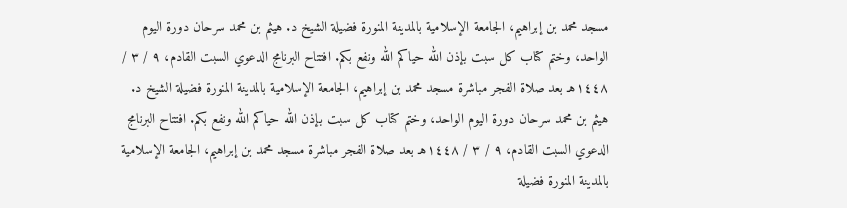مسجد محمد بن إبراهيم، الجامعة الإسلامية بالمدينة المنورة فضيلة الشيخ د. هيثم بن محمد سرحان دورة اليوم الواحد، وختم كتاب كل سبت بإذن الله حياكم الله ونفع بكم. افتتاح البرنامج الدعوي السبت القادم، ٩ / ٣ / ١٤٤٨هـ بعد صلاة الفجر مباشرة مسجد محمد بن إبراهيم، الجامعة الإسلامية بالمدينة المنورة فضيلة الشيخ د. هيثم بن محمد سرحان دورة اليوم الواحد، وختم كتاب كل سبت بإذن الله حياكم الله ونفع بكم. افتتاح البرنامج الدعوي السبت القادم، ٩ / ٣ / ١٤٤٨هـ بعد صلاة الفجر مباشرة مسجد محمد بن إبراهيم، الجامعة الإسلامية بالمدينة المنورة فضيلة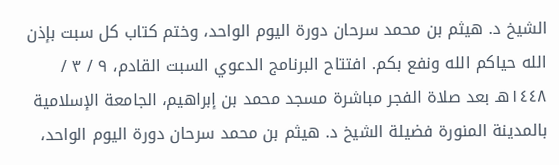الشيخ د. هيثم بن محمد سرحان دورة اليوم الواحد، وختم كتاب كل سبت بإذن الله حياكم الله ونفع بكم. افتتاح البرنامج الدعوي السبت القادم، ٩ / ٣ / ١٤٤٨هـ بعد صلاة الفجر مباشرة مسجد محمد بن إبراهيم، الجامعة الإسلامية بالمدينة المنورة فضيلة الشيخ د. هيثم بن محمد سرحان دورة اليوم الواحد،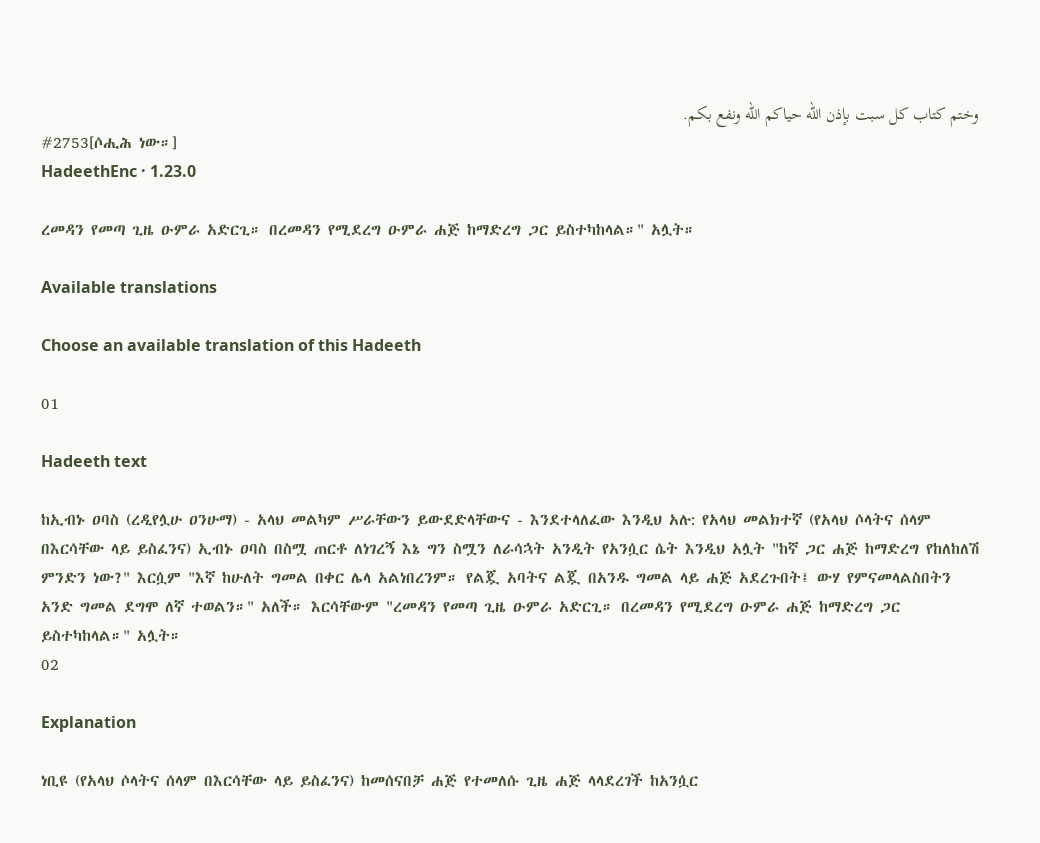وختم كتاب كل سبت بإذن الله حياكم الله ونفع بكم.
#2753[ሶሒሕ ነው።]
HadeethEnc · 1.23.0

ረመዳን የመጣ ጊዜ ዑምራ አድርጊ። በረመዳን የሚደረግ ዑምራ ሐጅ ከማድረግ ጋር ይስተካከላል።" አሏት።

Available translations

Choose an available translation of this Hadeeth

01

Hadeeth text

ከኢብኑ ዐባስ (ረዲየሏሁ ዐንሁማ) - አላህ መልካም ሥራቸውን ይውደድላቸውና - እንደተላለፈው እንዲህ አሉ: የአላህ መልክተኛ (የአላህ ሶላትና ሰላም በእርሳቸው ላይ ይስፈንና) ኢብኑ ዐባስ በስሟ ጠርቶ ለነገረኝ እኔ ግን ስሟን ለራሳኋት አንዲት የአንሷር ሴት እንዲህ አሏት "ከኛ ጋር ሐጅ ከማድረግ የከለከለሽ ምንድን ነው?" እርሷም "እኛ ከሁለት ግመል በቀር ሌላ አልነበረንም። የልጇ አባትና ልጇ በአንዱ ግመል ላይ ሐጅ አደረጉበት፤ ውሃ የምናመላልስበትን አንድ ግመል ደግሞ ለኛ ተወልን።" አለች። እርሳቸውም "ረመዳን የመጣ ጊዜ ዑምራ አድርጊ። በረመዳን የሚደረግ ዑምራ ሐጅ ከማድረግ ጋር ይስተካከላል።" አሏት።
02

Explanation

ነቢዩ (የአላህ ሶላትና ሰላም በእርሳቸው ላይ ይስፈንና) ከመሰናበቻ ሐጅ የተመለሱ ጊዜ ሐጅ ላላደረገች ከአንሷር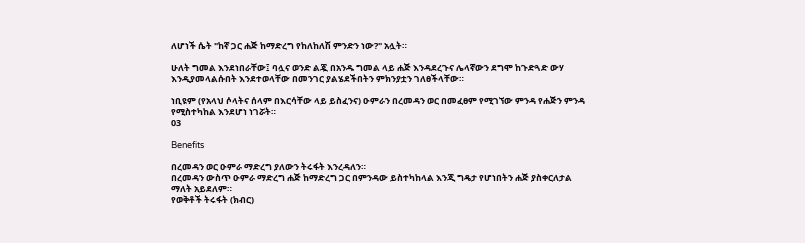ለሆነች ሴት "ከኛ ጋር ሐጅ ከማድረግ የከለከለሽ ምንድን ነው?" አሏት።

ሁለት ግመል እንደነበራቸው፤ ባሏና ወንድ ልጇ በአንዱ ግመል ላይ ሐጅ እንዳደረጉና ሌላኛውን ደግሞ ከጉድጓድ ውሃ እንዲያመላልሱበት እንደተወላቸው በመንገር ያልሄደችበትን ምክንያቷን ገለፀችላቸው።

ነቢዩም (የአላህ ሶላትና ሰላም በእርሳቸው ላይ ይስፈንና) ዑምራን በረመዳን ወር በመፈፀም የሚገኘው ምንዳ የሐጅን ምንዳ የሚስተካከል እንደሆነ ነገሯት።
03

Benefits

በረመዳን ወር ዑምራ ማድረግ ያለውን ትሩፋት እንረዳለን።
በረመዳን ውስጥ ዑምራ ማድረግ ሐጅ ከማድረግ ጋር በምንዳው ይስተካከላል እንጂ ግዴታ የሆነበትን ሐጅ ያስቀርለታል ማለት አይደለም።
የወቅቶች ትሩፋት (ክብር)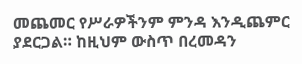መጨመር የሥራዎችንም ምንዳ እንዲጨምር ያደርጋል። ከዚህም ውስጥ በረመዳን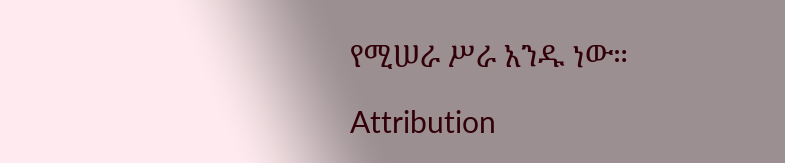የሚሠራ ሥራ አንዱ ነው።

Attribution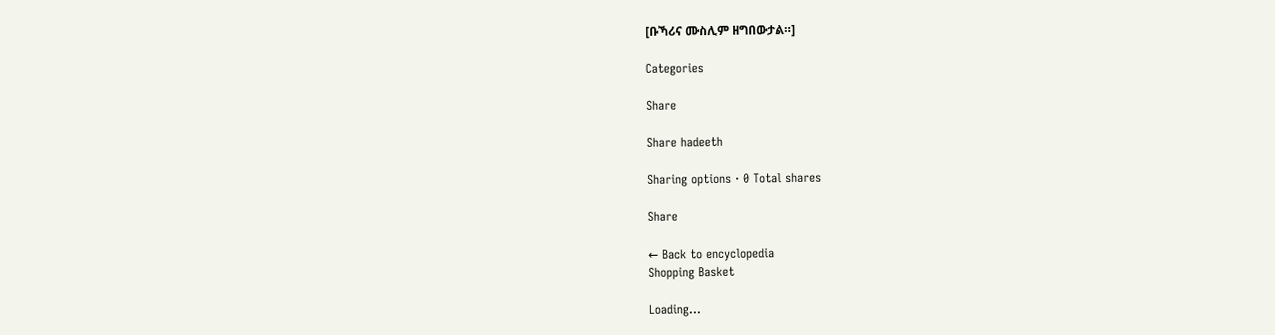[ቡኻሪና ሙስሊም ዘግበውታል።]

Categories

Share

Share hadeeth

Sharing options · 0 Total shares

Share

← Back to encyclopedia
Shopping Basket

Loading...